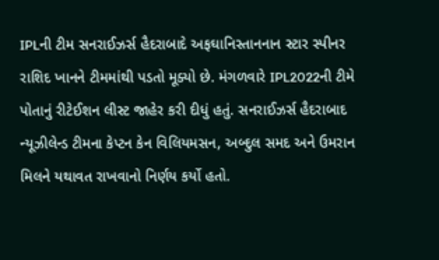IPLની ટીમ સનરાઈઝર્સ હૈદરાબાદે અફઘાનિસ્તાનનાન સ્ટાર સ્પીનર રાશિદ ખાનને ટીમમાંથી પડતો મૂક્યો છે. મંગળવારે IPL2022ની ટીમે પોતાનું રીટેઈશન લીસ્ટ જાહેર કરી દીધું હતું. સનરાઈઝર્સ હૈદરાબાદ ન્યૂઝીલેન્ડ ટીમના કેપ્ટન કેન વિલિયમસન, અબ્દુલ સમદ અને ઉમરાન મિલને યથાવત રાખવાનો નિર્ણય કર્યો હતો.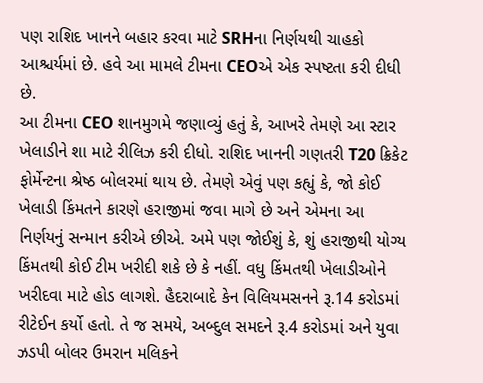પણ રાશિદ ખાનને બહાર કરવા માટે SRHના નિર્ણયથી ચાહકો આશ્ચર્યમાં છે. હવે આ મામલે ટીમના CEOએ એક સ્પષ્ટતા કરી દીધી છે.
આ ટીમના CEO શાનમુગમે જણાવ્યું હતું કે, આખરે તેમણે આ સ્ટાર ખેલાડીને શા માટે રીલિઝ કરી દીધો. રાશિદ ખાનની ગણતરી T20 ક્રિકેટ ફોર્મેન્ટના શ્રેષ્ઠ બોલરમાં થાય છે. તેમણે એવું પણ કહ્યું કે, જો કોઈ ખેલાડી કિંમતને કારણે હરાજીમાં જવા માગે છે અને એમના આ નિર્ણયનું સન્માન કરીએ છીએ. અમે પણ જોઈશું કે, શું હરાજીથી યોગ્ય કિંમતથી કોઈ ટીમ ખરીદી શકે છે કે નહીં. વધુ કિંમતથી ખેલાડીઓને ખરીદવા માટે હોડ લાગશે. હૈદરાબાદે કેન વિલિયમસનને રૂ.14 કરોડમાં રીટેઈન કર્યો હતો. તે જ સમયે, અબ્દુલ સમદને રૂ.4 કરોડમાં અને યુવા ઝડપી બોલર ઉમરાન મલિકને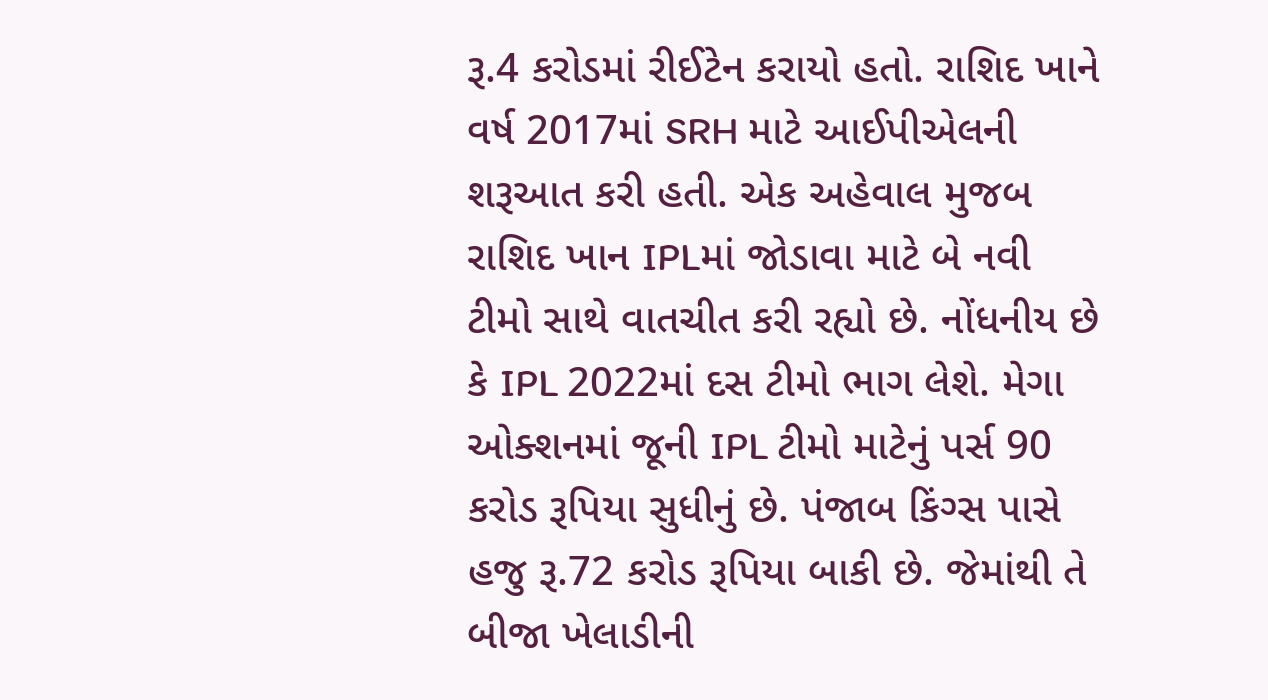રૂ.4 કરોડમાં રીઈટેન કરાયો હતો. રાશિદ ખાને વર્ષ 2017માં SRH માટે આઈપીએલની શરૂઆત કરી હતી. એક અહેવાલ મુજબ રાશિદ ખાન IPLમાં જોડાવા માટે બે નવી ટીમો સાથે વાતચીત કરી રહ્યો છે. નોંધનીય છે કે IPL 2022માં દસ ટીમો ભાગ લેશે. મેગા ઓક્શનમાં જૂની IPL ટીમો માટેનું પર્સ 90 કરોડ રૂપિયા સુધીનું છે. પંજાબ કિંગ્સ પાસે હજુ રૂ.72 કરોડ રૂપિયા બાકી છે. જેમાંથી તે બીજા ખેલાડીની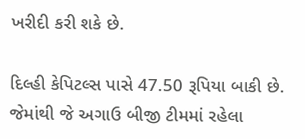ખરીદી કરી શકે છે.

દિલ્હી કેપિટલ્સ પાસે 47.50 રૂપિયા બાકી છે. જેમાંથી જે અગાઉ બીજી ટીમમાં રહેલા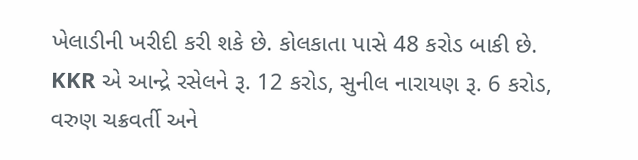ખેલાડીની ખરીદી કરી શકે છે. કોલકાતા પાસે 48 કરોડ બાકી છે. KKR એ આન્દ્રે રસેલને રૂ. 12 કરોડ, સુનીલ નારાયણ રૂ. 6 કરોડ, વરુણ ચક્રવર્તી અને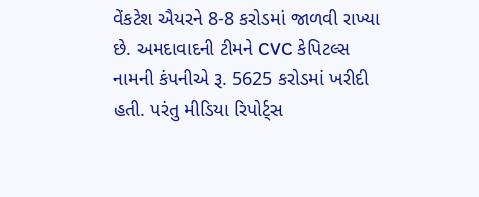વેંકટેશ ઐયરને 8-8 કરોડમાં જાળવી રાખ્યા છે. અમદાવાદની ટીમને CVC કેપિટલ્સ નામની કંપનીએ રૂ. 5625 કરોડમાં ખરીદી હતી. પરંતુ મીડિયા રિપોર્ટ્સ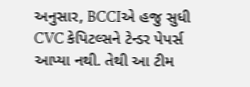અનુસાર, BCCIએ હજુ સુધી CVC કેપિટલ્સને ટેન્ડર પેપર્સ આપ્યા નથી. તેથી આ ટીમ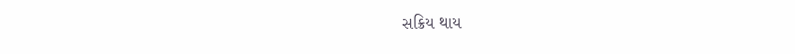સક્રિય થાય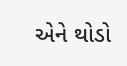એને થોડો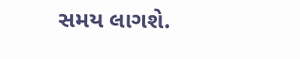સમય લાગશે.